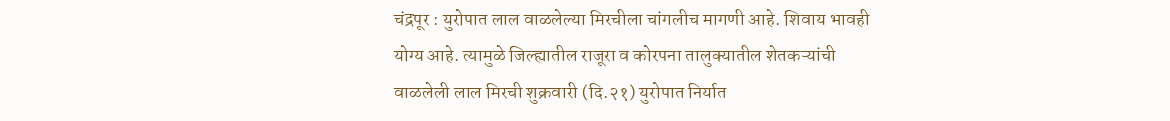चंद्रपूर : युरोपात लाल वाळलेल्या मिरचीला चांगलीच मागणी आहे. शिवाय भावही योग्य आहे. त्यामुळे जिल्ह्यातील राजूरा व कोरपना तालुक्यातील शेतकऱ्यांची वाळलेली लाल मिरची शुक्रवारी (दि.२१) युरोपात निर्यात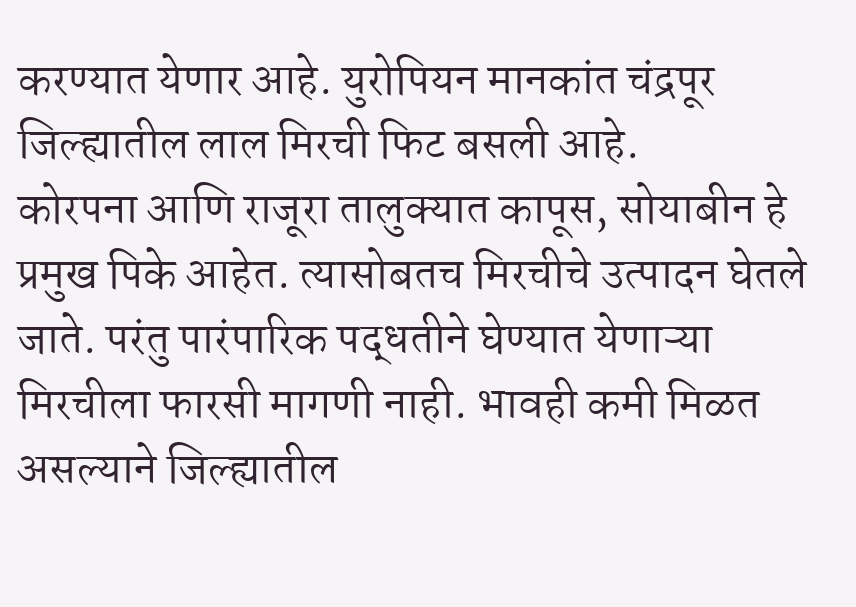करण्यात येणार आहे. युरोपियन मानकांत चंद्रपूर जिल्ह्यातील लाल मिरची फिट बसली आहे.
कोरपना आणि राजूरा तालुक्यात कापूस, सोयाबीन हे प्रमुख पिके आहेत. त्यासोबतच मिरचीचे उत्पादन घेतले जाते. परंतु पारंपारिक पद्धतीने घेण्यात येणाऱ्या मिरचीला फारसी मागणी नाही. भावही कमी मिळत असल्याने जिल्ह्यातील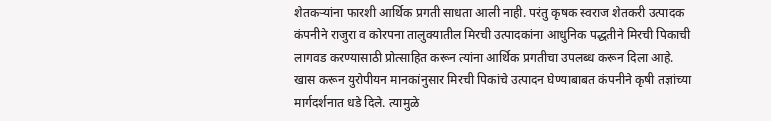शेतकऱ्यांना फारशी आर्थिक प्रगती साधता आली नाही. परंतु कृषक स्वराज शेतकरी उत्पादक कंपनीने राजुरा व कोरपना तालुक्यातील मिरची उत्पादकांना आधुनिक पद्धतीने मिरची पिकाची लागवड करण्यासाठी प्रोत्साहित करून त्यांना आर्थिक प्रगतीचा उपलब्ध करून दिला आहे. खास करून युरोपीयन मानकांनुसार मिरची पिकांचे उत्पादन घेण्याबाबत कंपनीने कृषी तज्ञांच्या मार्गदर्शनात धडे दिले. त्यामुळे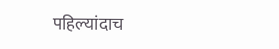पहिल्यांदाच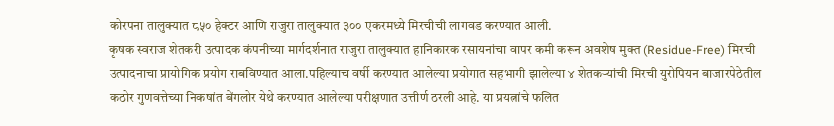कोरपना तालुक्यात ८५० हेक्टर आणि राजुरा तालुक्यात ३०० एकरमध्ये मिरचीची लागवड करण्यात आली.
कृषक स्वराज शेतकरी उत्पादक कंपनीच्या मार्गदर्शनात राजुरा तालुक्यात हानिकारक रसायनांचा वापर कमी करून अवशेष मुक्त (Residue-Free) मिरची उत्पादनाचा प्रायोगिक प्रयोग राबविण्यात आला.पहिल्याच वर्षी करण्यात आलेल्या प्रयोगात सहभागी झालेल्या ४ शेतकऱ्यांची मिरची युरोपियन बाजारपेठेतील कठोर गुणवत्तेच्या निकषांत बेंगलोर येथे करण्यात आलेल्या परीक्षणात उत्तीर्ण ठरली आहे. या प्रयत्नांचे फलित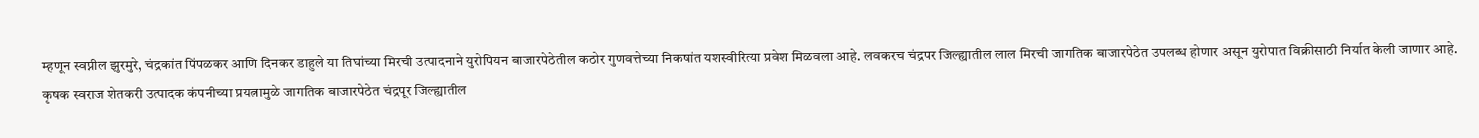म्हणून स्वप्नील झुरमुरे, चंद्रकांत पिंपळकर आणि दिनकर डाहुले या तिघांच्या मिरची उत्पादनाने युरोपियन बाजारपेठेतील कठोर गुणवत्तेच्या निकषांत यशस्वीरित्या प्रवेश मिळवला आहे. लवकरच चंद्रपर जिल्ह्यातील लाल मिरची जागतिक बाजारपेठेत उपलब्ध होणार असून युरोपात विक्रीसाठी निर्यात केली जाणार आहे.
कृषक स्वराज शेतकरी उत्पादक कंपनीच्या प्रयत्नामुळे जागतिक बाजारपेठेत चंद्रपूर जिल्ह्यातील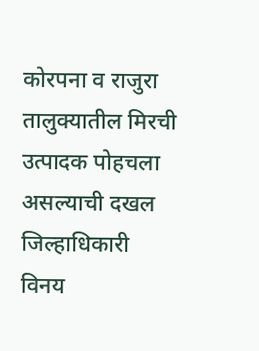कोरपना व राजुरा तालुक्यातील मिरची उत्पादक पोहचला असल्याची दखल जिल्हाधिकारी विनय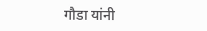गौडा यांनी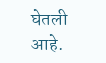घेतली आहे.